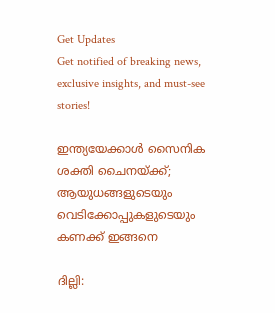Get Updates
Get notified of breaking news, exclusive insights, and must-see stories!

ഇന്ത്യയേക്കാള്‍ സൈനിക ശക്തി ചൈനയ്ക്ക്; ആയുധങ്ങളുടെയും വെടിക്കോപ്പുകളുടെയും കണക്ക് ഇങ്ങനെ

ദില്ലി: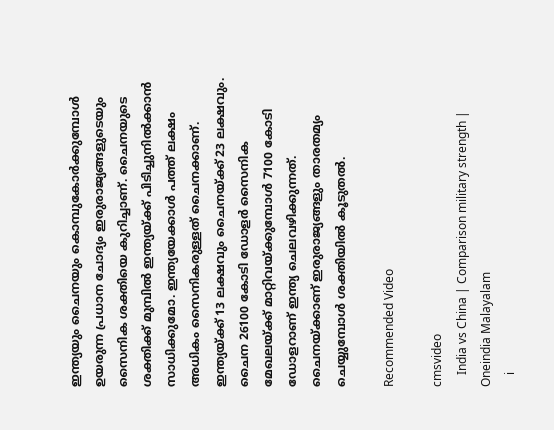ഇന്ത്യയും ചൈനയും കൊമ്പുകോര്‍ക്കുമ്പോള്‍ ഉയരുന്ന പ്രധാന ചോദ്യം ഇരുരാജ്യങ്ങളുടെയും സൈനിക ശക്തിയെ കുറിച്ചാണ്. ചൈനയുടെ ശക്തിക്ക് മുമ്പില്‍ ഇന്ത്യയ്ക്ക് പിടിച്ചുനില്‍ക്കാന്‍ സാധിക്കുമോ. ഇന്ത്യയേക്കാള്‍ പത്ത് ലക്ഷം അധികം സൈനികരുള്ളത് ചൈനക്കാണ്. ഇന്ത്യയ്ക്ക് 13 ലക്ഷവും ചൈനയ്ക്ക് 23 ലക്ഷവും. ചൈന 26100 കോടി ഡോളര്‍ സൈനിക മേഖലയ്ക്ക് മാറ്റിവയ്ക്കുമ്പോള്‍ 7100 കോടി ഡോളറാണ് ഇന്ത്യ ചെലവഴിക്കുന്നത്. ചൈനയ്ക്കാണ് ഇരുരാജ്യങ്ങളും താരതമ്യം ചെയ്യുമ്പോള്‍ ശക്തിയില്‍ കൂടുതല്‍.

Recommended Video

cmsvideo
    India vs China | Comparison military strength | Oneindia Malayalam
    i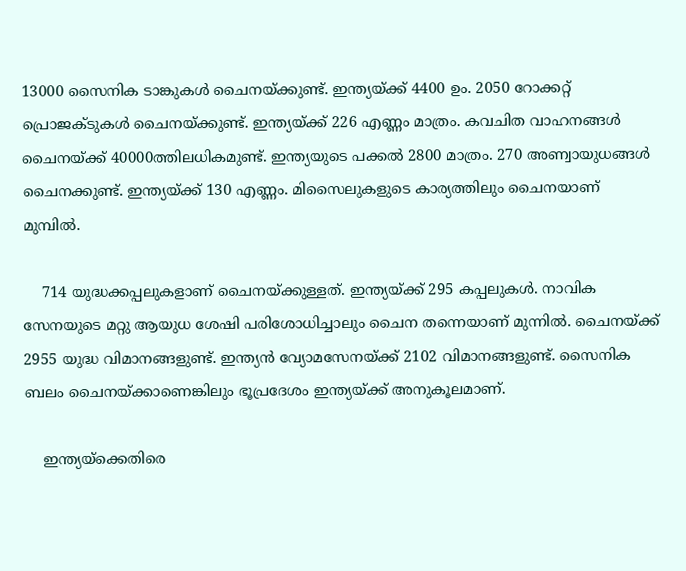13000 സൈനിക ടാങ്കുകള്‍ ചൈനയ്ക്കുണ്ട്. ഇന്ത്യയ്ക്ക് 4400 ഉം. 2050 റോക്കറ്റ് പ്രൊജക്ടുകള്‍ ചൈനയ്ക്കുണ്ട്. ഇന്ത്യയ്ക്ക് 226 എണ്ണം മാത്രം. കവചിത വാഹനങ്ങള്‍ ചൈനയ്ക്ക് 40000ത്തിലധികമുണ്ട്. ഇന്ത്യയുടെ പക്കല്‍ 2800 മാത്രം. 270 അണ്വായുധങ്ങള്‍ ചൈനക്കുണ്ട്. ഇന്ത്യയ്ക്ക് 130 എണ്ണം. മിസൈലുകളുടെ കാര്യത്തിലും ചൈനയാണ് മുമ്പില്‍.

    714 യുദ്ധക്കപ്പലുകളാണ് ചൈനയ്ക്കുള്ളത്. ഇന്ത്യയ്ക്ക് 295 കപ്പലുകള്‍. നാവിക സേനയുടെ മറ്റു ആയുധ ശേഷി പരിശോധിച്ചാലും ചൈന തന്നെയാണ് മുന്നില്‍. ചൈനയ്ക്ക് 2955 യുദ്ധ വിമാനങ്ങളുണ്ട്. ഇന്ത്യന്‍ വ്യോമസേനയ്ക്ക് 2102 വിമാനങ്ങളുണ്ട്. സൈനിക ബലം ചൈനയ്ക്കാണെങ്കിലും ഭൂപ്രദേശം ഇന്ത്യയ്ക്ക് അനുകൂലമാണ്.

    ഇന്ത്യയ്‌ക്കെതിരെ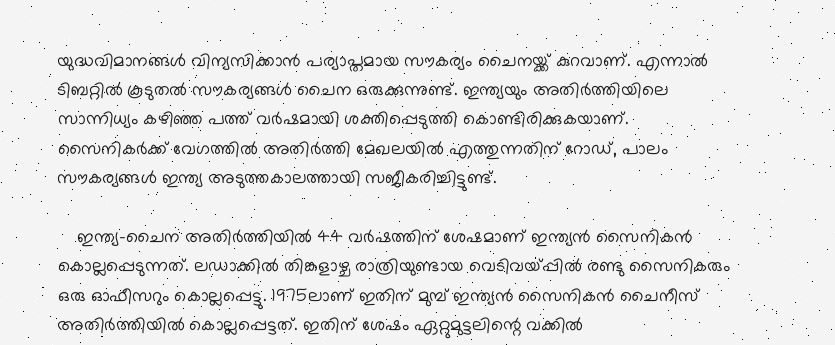യുദ്ധവിമാനങ്ങള്‍ വിന്യസിക്കാന്‍ പര്യാപ്തമായ സൗകര്യം ചൈനയ്ക്ക് കുറവാണ്. എന്നാല്‍ ടിബറ്റില്‍ കൂടുതല്‍ സൗകര്യങ്ങള്‍ ചൈന ഒരുക്കുന്നുണ്ട്. ഇന്ത്യയും അതിര്‍ത്തിയിലെ സാന്നിധ്യം കഴിഞ്ഞ പത്ത് വര്‍ഷമായി ശക്തിപ്പെടുത്തി കൊണ്ടിരിക്കുകയാണ്. സൈനികര്‍ക്ക് വേഗത്തില്‍ അതിര്‍ത്തി മേഖലയില്‍ എത്തുന്നതിന് റോഡ്, പാലം സൗകര്യങ്ങള്‍ ഇന്ത്യ അടുത്തകാലത്തായി സജീകരിച്ചിട്ടുണ്ട്.

    ഇന്ത്യ-ചൈന അതിര്‍ത്തിയില്‍ 44 വര്‍ഷത്തിന് ശേഷമാണ് ഇന്ത്യന്‍ സൈനികന്‍ കൊല്ലപ്പെടുന്നത്. ലഡാക്കില്‍ തിങ്കളാഴ്ച രാത്രിയുണ്ടായ വെടിവയ്പ്പില്‍ രണ്ടു സൈനികരും ഒരു ഓഫീസറും കൊല്ലപ്പെട്ടു. 1975ലാണ് ഇതിന് മുമ്പ് ഇന്ത്യന്‍ സൈനികന്‍ ചൈനീസ് അതിര്‍ത്തിയില്‍ കൊല്ലപ്പെട്ടത്. ഇതിന് ശേഷം ഏറ്റുമുട്ടലിന്റെ വക്കില്‍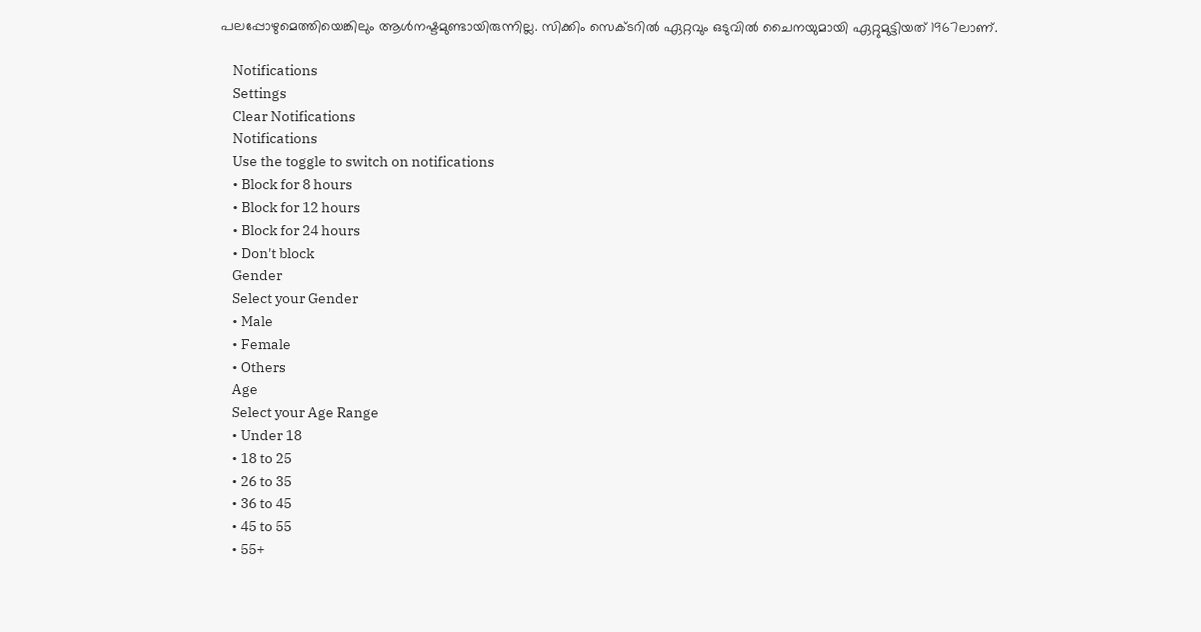പലപ്പോഴുമെത്തിയെങ്കിലും ആള്‍നഷ്ടമുണ്ടായിരുന്നില്ല. സിക്കിം സെക്ടറില്‍ ഏറ്റവും ഒടുവില്‍ ചൈനയുമായി ഏറ്റുമുട്ടിയത് 1967ലാണ്.

    Notifications
    Settings
    Clear Notifications
    Notifications
    Use the toggle to switch on notifications
    • Block for 8 hours
    • Block for 12 hours
    • Block for 24 hours
    • Don't block
    Gender
    Select your Gender
    • Male
    • Female
    • Others
    Age
    Select your Age Range
    • Under 18
    • 18 to 25
    • 26 to 35
    • 36 to 45
    • 45 to 55
    • 55+